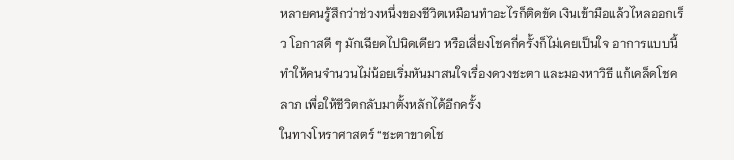หลายคนรู้สึกว่าช่วงหนึ่งของชีวิตเหมือนทำอะไรก็ติดขัด เงินเข้ามือแล้วไหลออกเร็ว โอกาสดี ๆ มักเฉียดไปนิดเดียว หรือเสี่ยงโชคกี่ครั้งก็ไม่เคยเป็นใจ อาการแบบนี้ทำให้คนจำนวนไม่น้อยเริ่มหันมาสนใจเรื่องดวงชะตา และมองหาวิธี แก้เคล็ดโชคลาภ เพื่อให้ชีวิตกลับมาตั้งหลักได้อีกครั้ง
ในทางโหราศาสตร์ “ชะตาขาดโช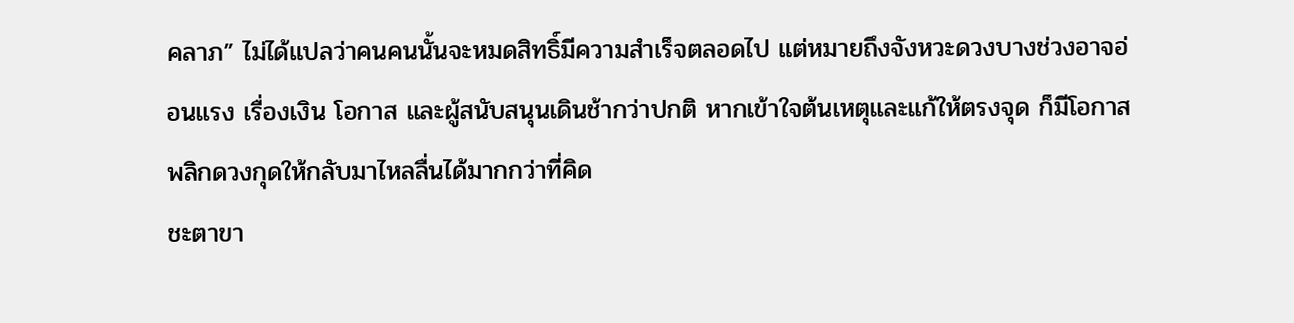คลาภ” ไม่ได้แปลว่าคนคนนั้นจะหมดสิทธิ์มีความสำเร็จตลอดไป แต่หมายถึงจังหวะดวงบางช่วงอาจอ่อนแรง เรื่องเงิน โอกาส และผู้สนับสนุนเดินช้ากว่าปกติ หากเข้าใจต้นเหตุและแก้ให้ตรงจุด ก็มีโอกาสพลิกดวงกุดให้กลับมาไหลลื่นได้มากกว่าที่คิด
ชะตาขา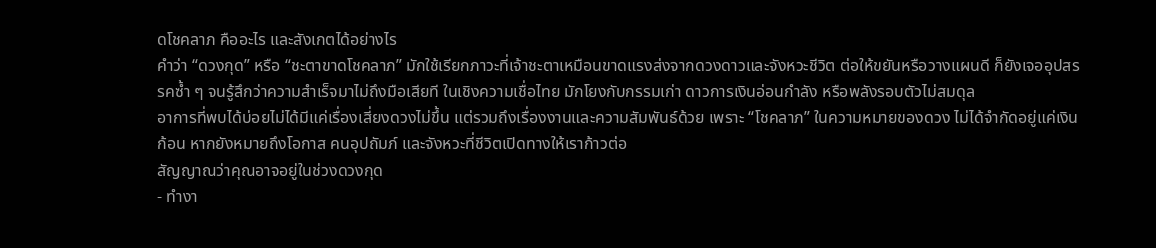ดโชคลาภ คืออะไร และสังเกตได้อย่างไร
คำว่า “ดวงกุด” หรือ “ชะตาขาดโชคลาภ” มักใช้เรียกภาวะที่เจ้าชะตาเหมือนขาดแรงส่งจากดวงดาวและจังหวะชีวิต ต่อให้ขยันหรือวางแผนดี ก็ยังเจออุปสรรคซ้ำ ๆ จนรู้สึกว่าความสำเร็จมาไม่ถึงมือเสียที ในเชิงความเชื่อไทย มักโยงกับกรรมเก่า ดาวการเงินอ่อนกำลัง หรือพลังรอบตัวไม่สมดุล
อาการที่พบได้บ่อยไม่ได้มีแค่เรื่องเสี่ยงดวงไม่ขึ้น แต่รวมถึงเรื่องงานและความสัมพันธ์ด้วย เพราะ “โชคลาภ” ในความหมายของดวง ไม่ได้จำกัดอยู่แค่เงินก้อน หากยังหมายถึงโอกาส คนอุปถัมภ์ และจังหวะที่ชีวิตเปิดทางให้เราก้าวต่อ
สัญญาณว่าคุณอาจอยู่ในช่วงดวงกุด
- ทำงา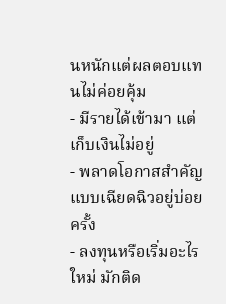นหนักแต่ผลตอบแทนไม่ค่อยคุ้ม
- มีรายได้เข้ามา แต่เก็บเงินไม่อยู่
- พลาดโอกาสสำคัญแบบเฉียดฉิวอยู่บ่อยครั้ง
- ลงทุนหรือเริ่มอะไรใหม่ มักติด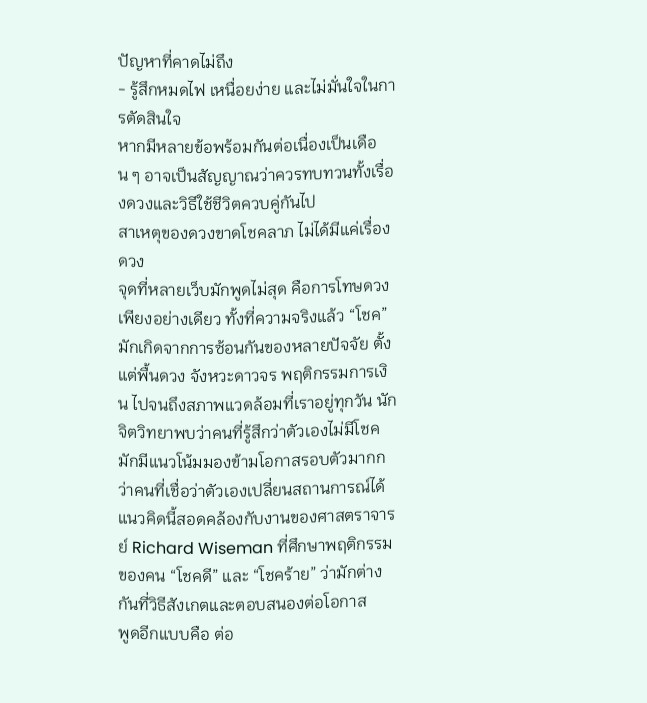ปัญหาที่คาดไม่ถึง
- รู้สึกหมดไฟ เหนื่อยง่าย และไม่มั่นใจในการตัดสินใจ
หากมีหลายข้อพร้อมกันต่อเนื่องเป็นเดือน ๆ อาจเป็นสัญญาณว่าควรทบทวนทั้งเรื่องดวงและวิธีใช้ชีวิตควบคู่กันไป
สาเหตุของดวงขาดโชคลาภ ไม่ได้มีแค่เรื่องดวง
จุดที่หลายเว็บมักพูดไม่สุด คือการโทษดวงเพียงอย่างเดียว ทั้งที่ความจริงแล้ว “โชค” มักเกิดจากการซ้อนกันของหลายปัจจัย ตั้งแต่พื้นดวง จังหวะดาวจร พฤติกรรมการเงิน ไปจนถึงสภาพแวดล้อมที่เราอยู่ทุกวัน นักจิตวิทยาพบว่าคนที่รู้สึกว่าตัวเองไม่มีโชค มักมีแนวโน้มมองข้ามโอกาสรอบตัวมากกว่าคนที่เชื่อว่าตัวเองเปลี่ยนสถานการณ์ได้ แนวคิดนี้สอดคล้องกับงานของศาสตราจารย์ Richard Wiseman ที่ศึกษาพฤติกรรมของคน “โชคดี” และ “โชคร้าย” ว่ามักต่างกันที่วิธีสังเกตและตอบสนองต่อโอกาส
พูดอีกแบบคือ ต่อ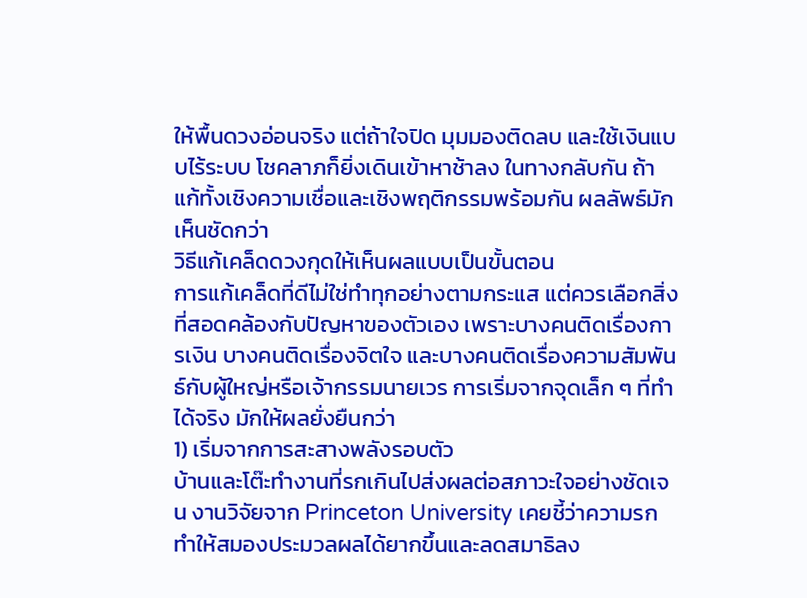ให้พื้นดวงอ่อนจริง แต่ถ้าใจปิด มุมมองติดลบ และใช้เงินแบบไร้ระบบ โชคลาภก็ยิ่งเดินเข้าหาช้าลง ในทางกลับกัน ถ้าแก้ทั้งเชิงความเชื่อและเชิงพฤติกรรมพร้อมกัน ผลลัพธ์มักเห็นชัดกว่า
วิธีแก้เคล็ดดวงกุดให้เห็นผลแบบเป็นขั้นตอน
การแก้เคล็ดที่ดีไม่ใช่ทำทุกอย่างตามกระแส แต่ควรเลือกสิ่งที่สอดคล้องกับปัญหาของตัวเอง เพราะบางคนติดเรื่องการเงิน บางคนติดเรื่องจิตใจ และบางคนติดเรื่องความสัมพันธ์กับผู้ใหญ่หรือเจ้ากรรมนายเวร การเริ่มจากจุดเล็ก ๆ ที่ทำได้จริง มักให้ผลยั่งยืนกว่า
1) เริ่มจากการสะสางพลังรอบตัว
บ้านและโต๊ะทำงานที่รกเกินไปส่งผลต่อสภาวะใจอย่างชัดเจน งานวิจัยจาก Princeton University เคยชี้ว่าความรกทำให้สมองประมวลผลได้ยากขึ้นและลดสมาธิลง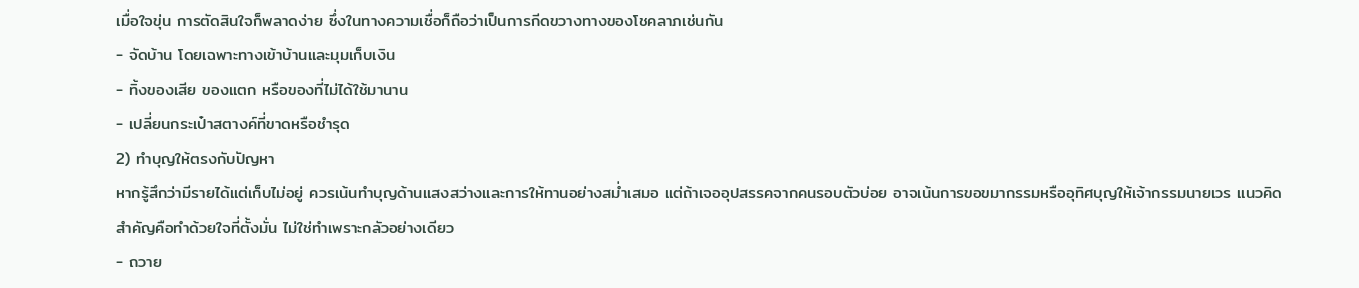เมื่อใจขุ่น การตัดสินใจก็พลาดง่าย ซึ่งในทางความเชื่อก็ถือว่าเป็นการกีดขวางทางของโชคลาภเช่นกัน
- จัดบ้าน โดยเฉพาะทางเข้าบ้านและมุมเก็บเงิน
- ทิ้งของเสีย ของแตก หรือของที่ไม่ได้ใช้มานาน
- เปลี่ยนกระเป๋าสตางค์ที่ขาดหรือชำรุด
2) ทำบุญให้ตรงกับปัญหา
หากรู้สึกว่ามีรายได้แต่เก็บไม่อยู่ ควรเน้นทำบุญด้านแสงสว่างและการให้ทานอย่างสม่ำเสมอ แต่ถ้าเจออุปสรรคจากคนรอบตัวบ่อย อาจเน้นการขอขมากรรมหรืออุทิศบุญให้เจ้ากรรมนายเวร แนวคิดสำคัญคือทำด้วยใจที่ตั้งมั่น ไม่ใช่ทำเพราะกลัวอย่างเดียว
- ถวาย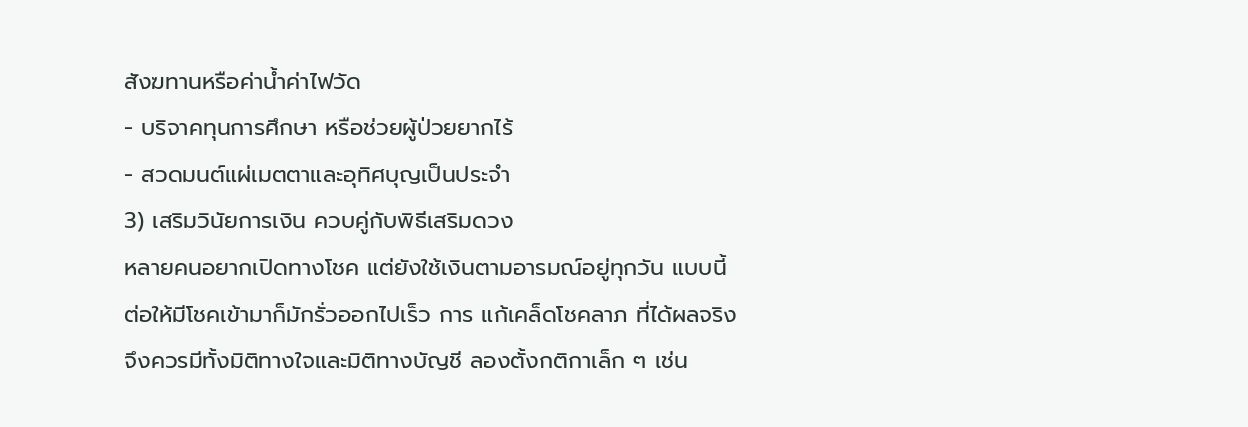สังฆทานหรือค่าน้ำค่าไฟวัด
- บริจาคทุนการศึกษา หรือช่วยผู้ป่วยยากไร้
- สวดมนต์แผ่เมตตาและอุทิศบุญเป็นประจำ
3) เสริมวินัยการเงิน ควบคู่กับพิธีเสริมดวง
หลายคนอยากเปิดทางโชค แต่ยังใช้เงินตามอารมณ์อยู่ทุกวัน แบบนี้ต่อให้มีโชคเข้ามาก็มักรั่วออกไปเร็ว การ แก้เคล็ดโชคลาภ ที่ได้ผลจริงจึงควรมีทั้งมิติทางใจและมิติทางบัญชี ลองตั้งกติกาเล็ก ๆ เช่น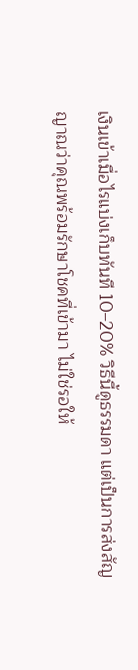เงินเข้าเมื่อไรแบ่งเก็บทันที 10–20% วิธีนี้ดูธรรมดา แต่เป็นการส่งสัญญาณว่าคุณพร้อมรักษาโชคที่เข้ามา ไม่ใช่รอให้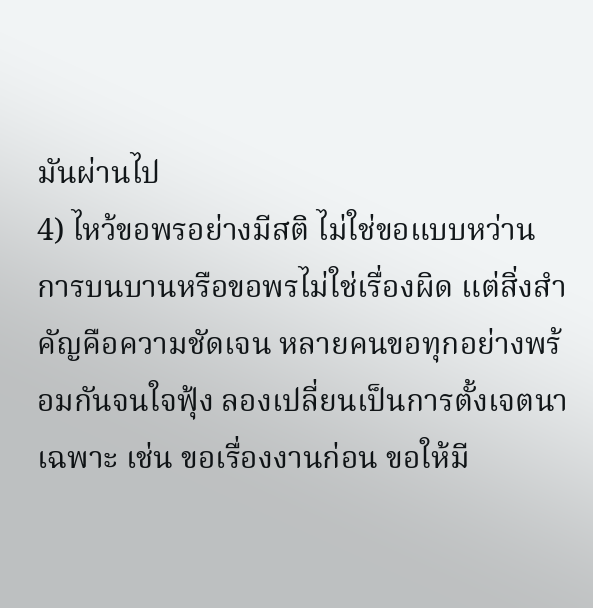มันผ่านไป
4) ไหว้ขอพรอย่างมีสติ ไม่ใช่ขอแบบหว่าน
การบนบานหรือขอพรไม่ใช่เรื่องผิด แต่สิ่งสำคัญคือความชัดเจน หลายคนขอทุกอย่างพร้อมกันจนใจฟุ้ง ลองเปลี่ยนเป็นการตั้งเจตนาเฉพาะ เช่น ขอเรื่องงานก่อน ขอให้มี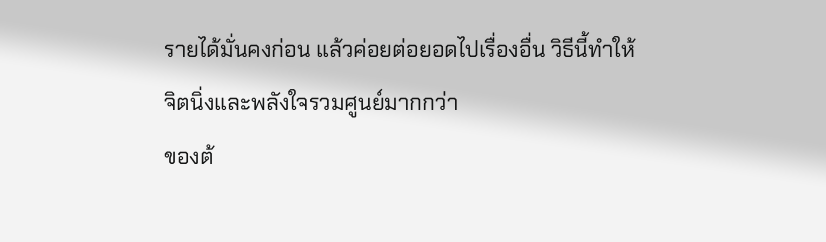รายได้มั่นคงก่อน แล้วค่อยต่อยอดไปเรื่องอื่น วิธีนี้ทำให้จิตนิ่งและพลังใจรวมศูนย์มากกว่า
ของต้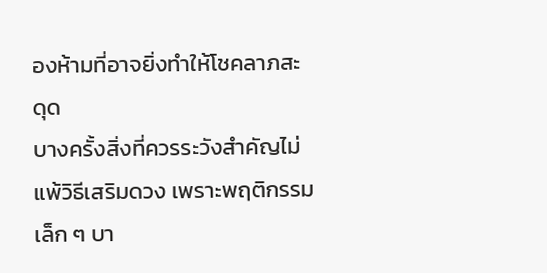องห้ามที่อาจยิ่งทำให้โชคลาภสะดุด
บางครั้งสิ่งที่ควรระวังสำคัญไม่แพ้วิธีเสริมดวง เพราะพฤติกรรมเล็ก ๆ บา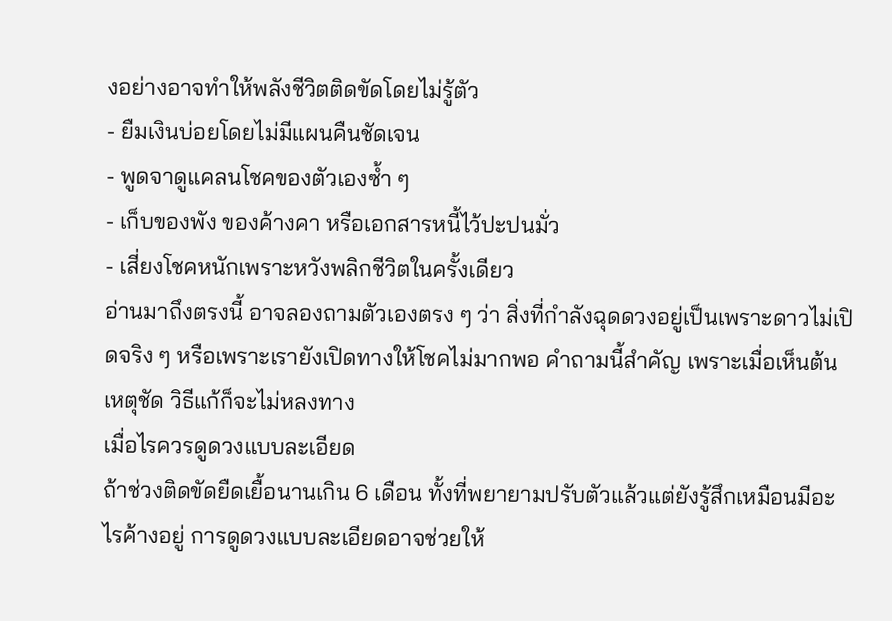งอย่างอาจทำให้พลังชีวิตติดขัดโดยไม่รู้ตัว
- ยืมเงินบ่อยโดยไม่มีแผนคืนชัดเจน
- พูดจาดูแคลนโชคของตัวเองซ้ำ ๆ
- เก็บของพัง ของค้างคา หรือเอกสารหนี้ไว้ปะปนมั่ว
- เสี่ยงโชคหนักเพราะหวังพลิกชีวิตในครั้งเดียว
อ่านมาถึงตรงนี้ อาจลองถามตัวเองตรง ๆ ว่า สิ่งที่กำลังฉุดดวงอยู่เป็นเพราะดาวไม่เปิดจริง ๆ หรือเพราะเรายังเปิดทางให้โชคไม่มากพอ คำถามนี้สำคัญ เพราะเมื่อเห็นต้นเหตุชัด วิธีแก้ก็จะไม่หลงทาง
เมื่อไรควรดูดวงแบบละเอียด
ถ้าช่วงติดขัดยืดเยื้อนานเกิน 6 เดือน ทั้งที่พยายามปรับตัวแล้วแต่ยังรู้สึกเหมือนมีอะไรค้างอยู่ การดูดวงแบบละเอียดอาจช่วยให้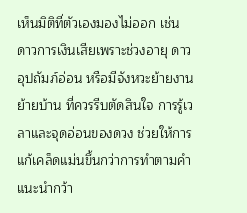เห็นมิติที่ตัวเองมองไม่ออก เช่น ดาวการเงินเสียเพราะช่วงอายุ ดาวอุปถัมภ์อ่อน หรือมีจังหวะย้ายงาน ย้ายบ้าน ที่ควรรีบตัดสินใจ การรู้เวลาและจุดอ่อนของดวง ช่วยให้การแก้เคล็ดแม่นขึ้นกว่าการทำตามคำแนะนำกว้า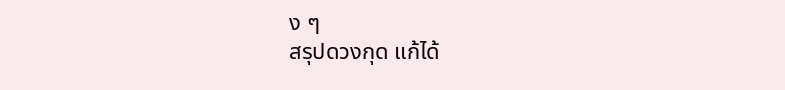ง ๆ
สรุปดวงกุด แก้ได้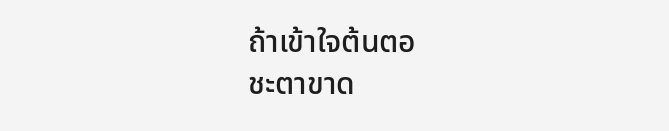ถ้าเข้าใจต้นตอ
ชะตาขาด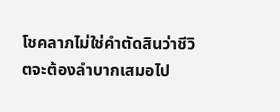โชคลาภไม่ใช่คำตัดสินว่าชีวิตจะต้องลำบากเสมอไป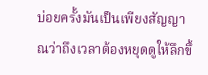บ่อยครั้งมันเป็นเพียงสัญญาณว่าถึงเวลาต้องหยุดดูให้ลึกขึ้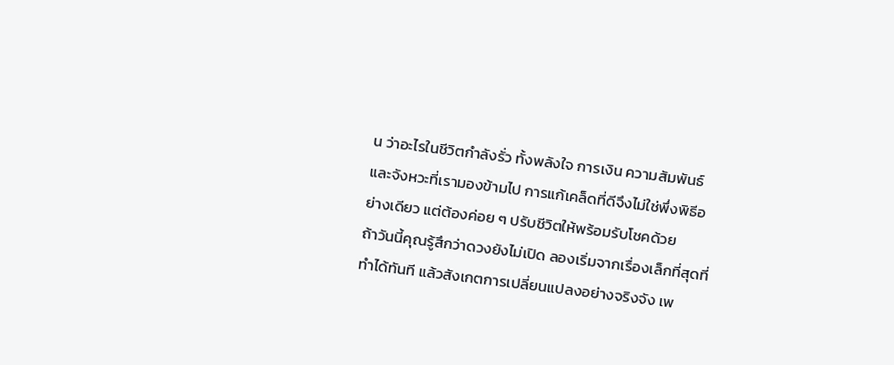น ว่าอะไรในชีวิตกำลังรั่ว ทั้งพลังใจ การเงิน ความสัมพันธ์ และจังหวะที่เรามองข้ามไป การแก้เคล็ดที่ดีจึงไม่ใช่พึ่งพิธีอย่างเดียว แต่ต้องค่อย ๆ ปรับชีวิตให้พร้อมรับโชคด้วย
ถ้าวันนี้คุณรู้สึกว่าดวงยังไม่เปิด ลองเริ่มจากเรื่องเล็กที่สุดที่ทำได้ทันที แล้วสังเกตการเปลี่ยนแปลงอย่างจริงจัง เพ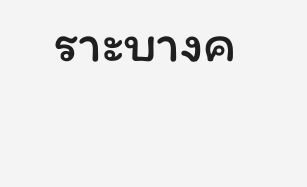ราะบางค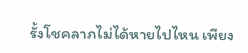รั้งโชคลาภไม่ได้หายไปไหน เพียง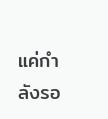แค่กำลังรอ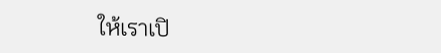ให้เราเปิ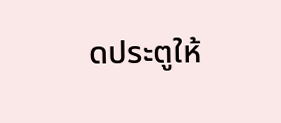ดประตูให้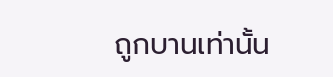ถูกบานเท่านั้น